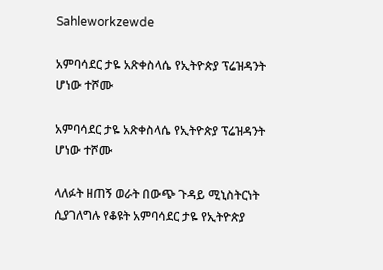Sahleworkzewde

አምባሳደር ታዬ አጽቀስላሴ የኢትዮጵያ ፕሬዝዳንት ሆነው ተሾሙ

አምባሳደር ታዬ አጽቀስላሴ የኢትዮጵያ ፕሬዝዳንት ሆነው ተሾሙ

ላለፉት ዘጠኝ ወራት በውጭ ጉዳይ ሚኒስትርነት ሲያገለግሉ የቆዩት አምባሳደር ታዬ የኢትዮጵያ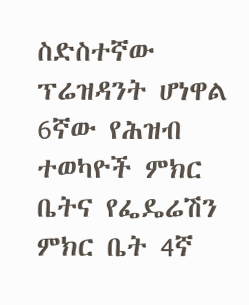ስድስተኛው ፕሬዝዳንት ሆነዋል 6ኛው የሕዝብ ተወካዮች ምክር ቤትና የፌዴሬሽን ምክር ቤት 4ኛ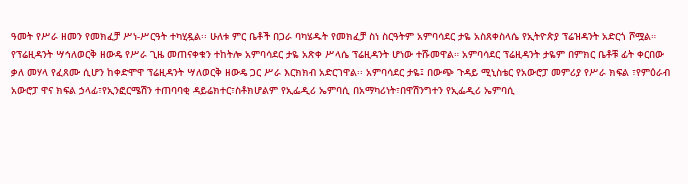ዓመት የሥራ ዘመን የመክፈቻ ሥነ-ሥርዓት ተካሂዷል፡፡ ሁለቱ ምር ቤቶች በጋራ ባካሄዱት የመክፈቻ ስነ ስርዓትም አምባሳደር ታዬ አስጸቀስላሴ የኢትዮጵያ ፕሬዝዳንት አድርጎ ሾሟል። የፕሬዚዳንት ሣኅለወርቅ ዘውዴ የሥራ ጊዜ መጠናቀቁን ተከትሎ አምባሳደር ታዬ አጽቀ ሥላሴ ፕሬዚዳንት ሆነው ተሹመዋል። አምባሳደር ፕሬዚዳንት ታዬም በምክር ቤቶቹ ፊት ቀርበው ቃለ መሃላ የፈጸሙ ሲሆን ከቀድሞዋ ፕሬዚዳንት ሣለወርቅ ዘውዴ ጋር ሥራ እርክክብ አድርገዋል፡፡ አምባሳደር ታዬ፤ በውጭ ጉዳይ ሚኒስቴር የአውሮፓ መምሪያ የሥራ ክፍል ፣የምዕራብ አውሮፓ ዋና ክፍል ኃላፊ፣የኢንፎርሜሽን ተጠባባቂ ዳይሬክተር፣ስቶክሆልም የኢፌዲሪ ኤምባሲ በአማካሪነት፣በዋሽንግተን የኢፌዲሪ ኤምባሲ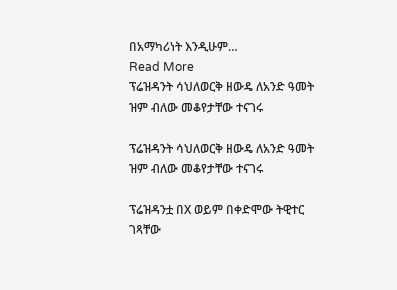በአማካሪነት እንዲሁም…
Read More
ፕሬዝዳንት ሳህለወርቅ ዘውዴ ለአንድ ዓመት ዝም ብለው መቆየታቸው ተናገሩ

ፕሬዝዳንት ሳህለወርቅ ዘውዴ ለአንድ ዓመት ዝም ብለው መቆየታቸው ተናገሩ

ፕሬዝዳንቷ በX ወይም በቀድሞው ትዊተር ገጻቸው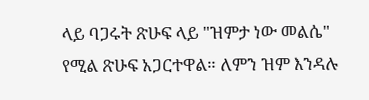ላይ ባጋሩት ጽሁፍ ላይ "ዝምታ ነው መልሴ" የሚል ጽሁፍ አጋርተዋል። ለምን ዝም እንዳሉ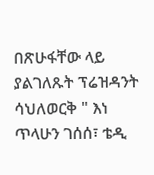በጽሁፋቸው ላይ ያልገለጹት ፕሬዝዳንት ሳህለወርቅ " እነ ጥላሁን ገሰሰ፣ ቴዲ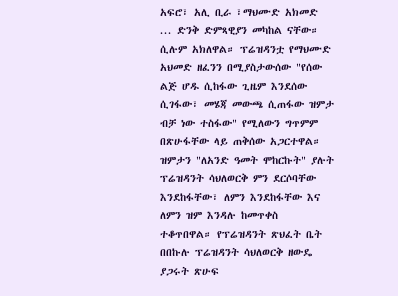አፍሮ፣ አሊ ቢራ ፣ማህሙድ አክመድ ... ድንቅ ድምጻዊያን መካከል ናቸው። ሲሉም አክለዋል። ፕሬዝዳንቷ የማህሙድ አህመድ ዘፈንን በሚያስታውሰው "የሰው ልጅ ሆዱ ሲከፋው ጊዜም እንደሰው ሲገፋው፣ መሄጃ መውጫ ሲጠፋው ዝምታ ብቻ ነው ተስፋው" የሚለውን ግጥምም በጽሁፋቸው ላይ ጠቅሰው አጋርተዋል። ዝምታን "ለአንድ ዓመት ሞከርኩት" ያሉት ፕሬዝዳንት ሳህለወርቅ ምን ደርሶባቸው እንደከፋቸው፣ ለምን እንደከፋቸው እና ለምን ዝም እንዳሉ ከመጥቀስ ተቆጥበዋል። የፕሬዝዳንት ጽህፈት ቤት በበኩሉ ፕሬዝዳንት ሳህለወርቅ ዘውዴ ያጋሩት ጽሁፍ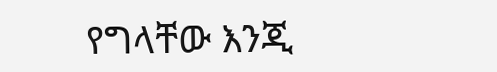የግላቸው እንጂ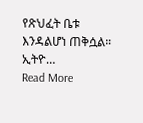የጽህፈት ቤቱ እንዳልሆነ ጠቅሷል። ኢትዮ…
Read More